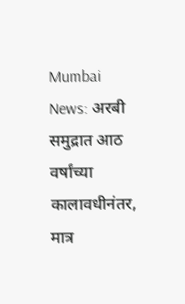Mumbai News: अरबी समुद्रात आठ वर्षांच्या कालावधीनंतर, मात्र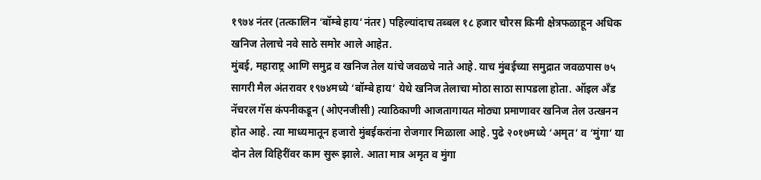१९७४ नंतर (तत्कालिन ‘बॉम्बे हाय’नंतर) पहिल्यांदाच तब्बल १८ हजार चौरस किमी क्षेत्रफळाहून अधिक खनिज तेलाचे नवे साठे समोर आले आहेत.
मुंबई, महाराष्ट्र आणि समुद्र व खनिज तेल यांचे जवळचे नाते आहे. याच मुंबईच्या समुद्रात जवळपास ७५ सागरी मैल अंतरावर १९७४मध्ये ‘बॉम्बे हाय’ येथे खनिज तेलाचा मोठा साठा सापडला होता. ऑइल अँड नॅचरल गॅस कंपनीकडून (ओएनजीसी) त्याठिकाणी आजतागायत मोठ्या प्रमाणावर खनिज तेल उत्खनन होत आहे. त्या माध्यमातून हजारो मुंबईकरांना रोजगार मिळाला आहे. पुढे २०१७मध्ये ‘अमृत’ व ‘मुंगा’ या दोन तेल विहिरींवर काम सुरू झाले. आता मात्र अमृत व मुंगा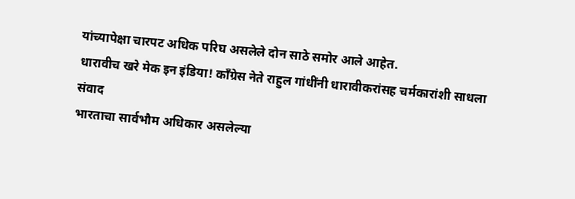यांच्यापेक्षा चारपट अधिक परिघ असलेले दोन साठे समोर आले आहेत.
धारावीच खरे मेक इन इंडिया! काँग्रेस नेते राहुल गांधींनी धारावीकरांसह चर्मकारांशी साधला संवाद
भारताचा सार्वभौम अधिकार असलेल्या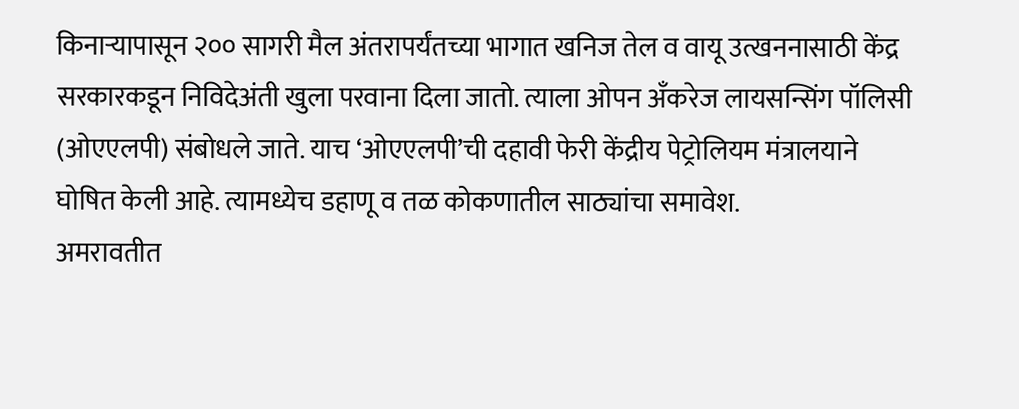किनाऱ्यापासून २०० सागरी मैल अंतरापर्यंतच्या भागात खनिज तेल व वायू उत्खननासाठी केंद्र सरकारकडून निविदेअंती खुला परवाना दिला जातो. त्याला ओपन अँकरेज लायसन्सिंग पॉलिसी (ओएएलपी) संबोधले जाते. याच ‘ओएएलपी’ची दहावी फेरी केंद्रीय पेट्रोलियम मंत्रालयाने घोषित केली आहे. त्यामध्येच डहाणू व तळ कोकणातील साठ्यांचा समावेश.
अमरावतीत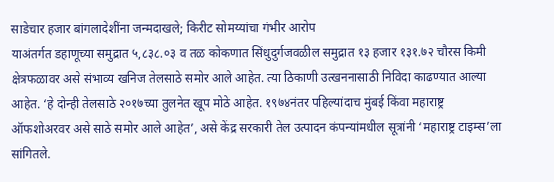साडेचार हजार बांगलादेशींना जन्मदाखले; किरीट सोमय्यांचा गंभीर आरोप
याअंतर्गत डहाणूच्या समुद्रात ५,८३८.०३ व तळ कोकणात सिंधुदुर्गजवळील समुद्रात १३ हजार १३१.७२ चौरस किमी क्षेत्रफळावर असे संभाव्य खनिज तेलसाठे समोर आले आहेत. त्या ठिकाणी उत्खननासाठी निविदा काढण्यात आल्या आहेत. ‘हे दोन्ही तेलसाठे २०१७च्या तुलनेत खूप मोठे आहेत. १९७४नंतर पहिल्यांदाच मुंबई किंवा महाराष्ट्र ऑफशोअरवर असे साठे समोर आले आहेत’, असे केंद्र सरकारी तेल उत्पादन कंपन्यांमधील सूत्रांनी ‘महाराष्ट्र टाइम्स’ला सांगितले.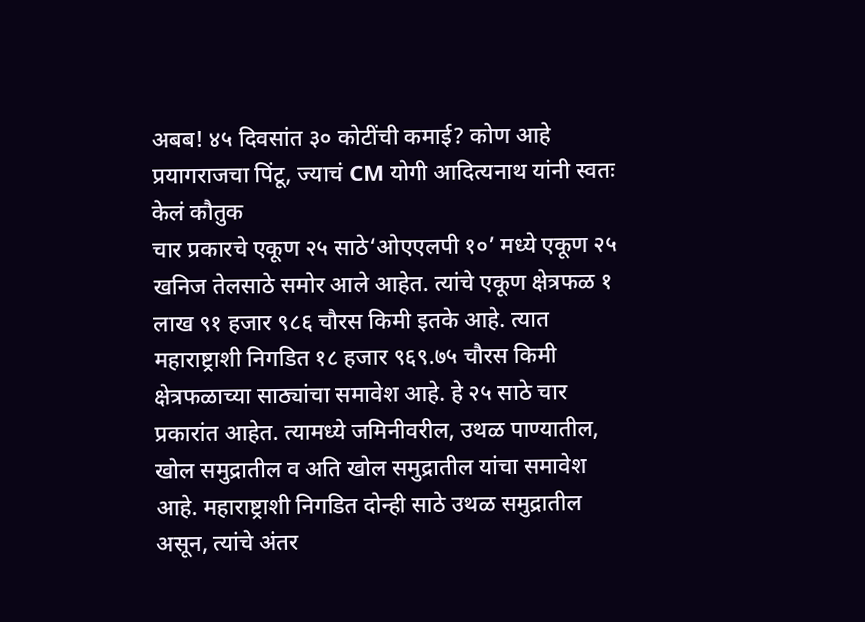अबब! ४५ दिवसांत ३० कोटींची कमाई? कोण आहे प्रयागराजचा पिंटू, ज्याचं CM योगी आदित्यनाथ यांनी स्वतः केलं कौतुक
चार प्रकारचे एकूण २५ साठे‘ओएएलपी १०’ मध्ये एकूण २५ खनिज तेलसाठे समोर आले आहेत. त्यांचे एकूण क्षेत्रफळ १ लाख ९१ हजार ९८६ चौरस किमी इतके आहे. त्यात महाराष्ट्राशी निगडित १८ हजार ९६९.७५ चौरस किमी क्षेत्रफळाच्या साठ्यांचा समावेश आहे. हे २५ साठे चार प्रकारांत आहेत. त्यामध्ये जमिनीवरील, उथळ पाण्यातील, खोल समुद्रातील व अति खोल समुद्रातील यांचा समावेश आहे. महाराष्ट्राशी निगडित दोन्ही साठे उथळ समुद्रातील असून, त्यांचे अंतर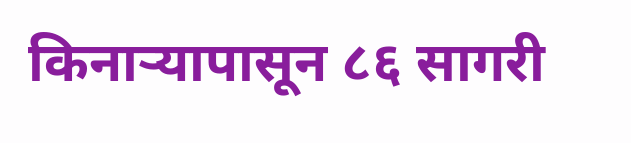किनाऱ्यापासून ८६ सागरी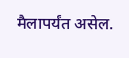मैलापर्यंत असेल.